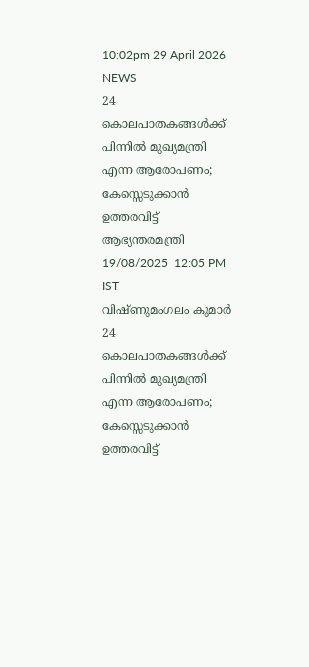10:02pm 29 April 2026
NEWS
24 കൊലപാതകങ്ങൾക്ക് പിന്നിൽ മുഖ്യമന്ത്രി എന്ന ആരോപണം; കേസ്സെടുക്കാൻ ഉത്തരവിട്ട് ആഭ്യന്തരമന്ത്രി
19/08/2025  12:05 PM IST
വിഷ്ണുമംഗലം കുമാർ
24 കൊലപാതകങ്ങൾക്ക് പിന്നിൽ മുഖ്യമന്ത്രി എന്ന ആരോപണം; കേസ്സെടുക്കാൻ ഉത്തരവിട്ട്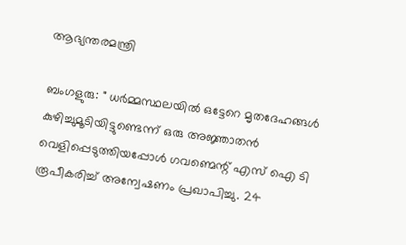ആഭ്യന്തരമന്ത്രി

ബംഗളുരു: " ധർമ്മസ്ഥലയിൽ ഒട്ടേറെ മൃതദേഹങ്ങൾ കുഴിച്ചുമൂടിയിട്ടുണ്ടെന്ന് ഒരു അജ്ഞാതൻ വെളിപ്പെടുത്തിയപ്പോൾ ഗവണ്മെന്റ് എസ് ഐ ടി രൂപീകരിച്ച് അന്വേഷണം പ്രഖാപിച്ചു. 24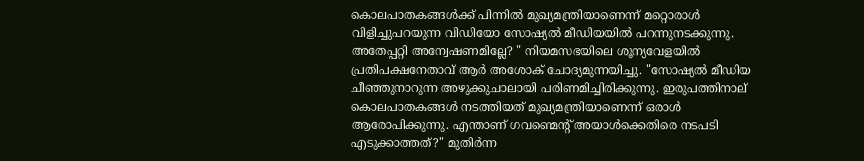കൊലപാതകങ്ങൾക്ക് പിന്നിൽ മുഖ്യമന്ത്രിയാണെന്ന് മറ്റൊരാൾ വിളിച്ചുപറയുന്ന വിഡിയോ സോഷ്യൽ മീഡിയയിൽ പറന്നുനടക്കുന്നു. അതേപ്പറ്റി അന്വേഷണമില്ലേ? " നിയമസഭയിലെ ശൂന്യവേളയിൽ പ്രതിപക്ഷനേതാവ് ആർ അശോക് ചോദ്യമുന്നയിച്ചു. "സോഷ്യൽ മീഡിയ ചീഞ്ഞുനാറുന്ന അഴുക്കുചാലായി പരിണമിച്ചിരിക്കുന്നു. ഇരുപത്തിനാല് കൊലപാതകങ്ങൾ നടത്തിയത് മുഖ്യമന്ത്രിയാണെന്ന് ഒരാൾ ആരോപിക്കുന്നു. എന്താണ് ഗവണ്മെന്റ് അയാൾക്കെതിരെ നടപടി എടുക്കാത്തത്?" മുതിർന്ന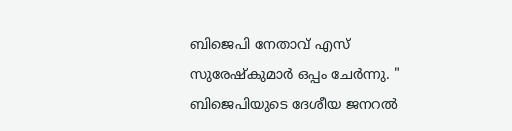ബിജെപി നേതാവ് എസ് സുരേഷ്കുമാർ ഒപ്പം ചേർന്നു. " ബിജെപിയുടെ ദേശീയ ജനറൽ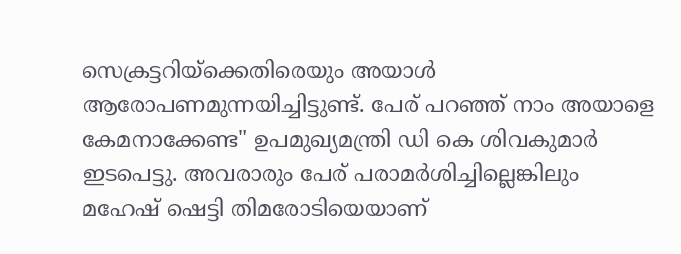സെക്രട്ടറിയ്‌ക്കെതിരെയും അയാൾ ആരോപണമുന്നയിച്ചിട്ടുണ്ട്. പേര് പറഞ്ഞ് നാം അയാളെ കേമനാക്കേണ്ട" ഉപമുഖ്യമന്ത്രി ഡി കെ ശിവകുമാർ ഇടപെട്ടു. അവരാരും പേര് പരാമർശിച്ചില്ലെങ്കിലും മഹേഷ്‌ ഷെട്ടി തിമരോടിയെയാണ്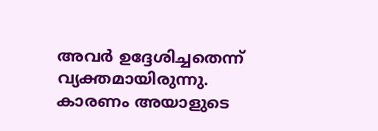അവർ ഉദ്ദേശിച്ചതെന്ന് വ്യക്തമായിരുന്നു. കാരണം അയാളുടെ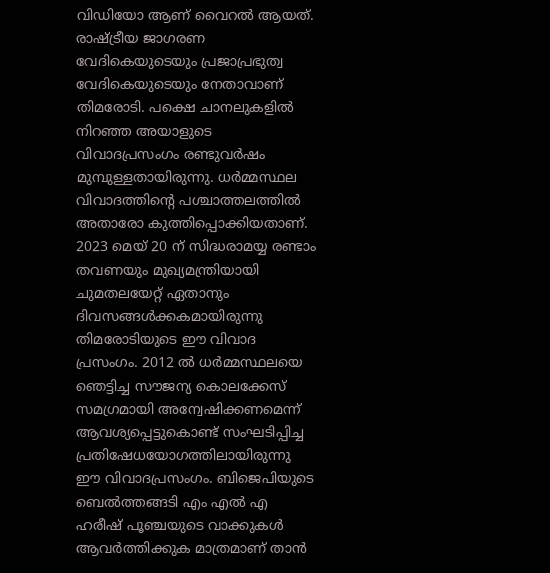വിഡിയോ ആണ് വൈറൽ ആയത്. രാഷ്ട്രീയ ജാഗരണ വേദികെയുടെയും പ്രജാപ്രഭുത്വ വേദികെയുടെയും നേതാവാണ് തിമരോടി. പക്ഷെ ചാനലുകളിൽ നിറഞ്ഞ അയാളുടെ വിവാദപ്രസംഗം രണ്ടുവർഷം മുമ്പുള്ളതായിരുന്നു. ധർമ്മസ്ഥല വിവാദത്തിന്റെ പശ്ചാത്തലത്തിൽ അതാരോ കുത്തിപ്പൊക്കിയതാണ്. 2023 മെയ്‌ 20 ന് സിദ്ധരാമയ്യ രണ്ടാം തവണയും മുഖ്യമന്ത്രിയായി ചുമതലയേറ്റ് ഏതാനും ദിവസങ്ങൾക്കകമായിരുന്നു തിമരോടിയുടെ ഈ വിവാദ പ്രസംഗം. 2012 ൽ ധർമ്മസ്ഥലയെ ഞെട്ടിച്ച സൗജന്യ കൊലക്കേസ് സമഗ്രമായി അന്വേഷിക്കണമെന്ന് ആവശ്യപ്പെട്ടുകൊണ്ട് സംഘടിപ്പിച്ച പ്രതിഷേധയോഗത്തിലായിരുന്നു ഈ വിവാദപ്രസംഗം. ബിജെപിയുടെ ബെൽത്തങ്ങടി എം എൽ എ ഹരീഷ് പൂഞ്ചയുടെ വാക്കുകൾ ആവർത്തിക്കുക മാത്രമാണ് താൻ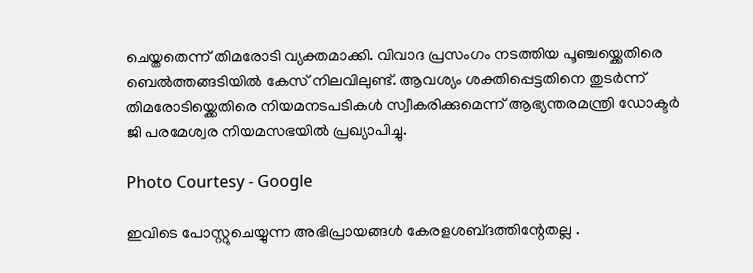ചെയ്തതെന്ന് തിമരോടി വ്യക്തമാക്കി. വിവാദ പ്രസംഗം നടത്തിയ പൂഞ്ചയ്ക്കെതിരെ ബെൽത്തങ്ങടിയിൽ കേസ് നിലവിലുണ്ട്. ആവശ്യം ശക്തിപ്പെട്ടതിനെ തുടർന്ന് തിമരോടിയ്ക്കെതിരെ നിയമനടപടികൾ സ്വീകരിക്കുമെന്ന് ആഭ്യന്തരമന്ത്രി ഡോക്ടർ ജി പരമേശ്വര നിയമസഭയിൽ പ്രഖ്യാപിച്ചു.

Photo Courtesy - Google

ഇവിടെ പോസ്റ്റുചെയ്യുന്ന അഭിപ്രായങ്ങള്‍ കേരളശബ്‌ദത്തിന്റേതല്ല .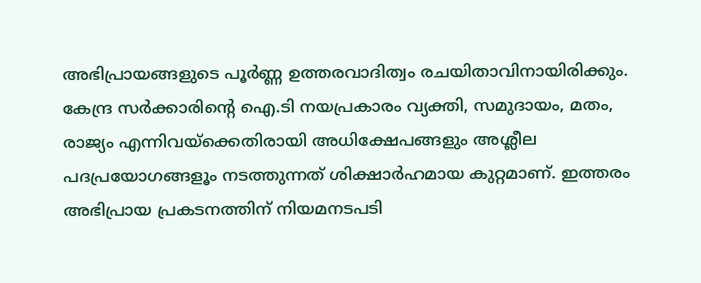അഭിപ്രായങ്ങളുടെ പൂര്‍ണ്ണ ഉത്തരവാദിത്വം രചയിതാവിനായിരിക്കും. കേന്ദ്ര സർക്കാരിന്റെ ഐ.ടി നയപ്രകാരം വ്യക്തി, സമുദായം, മതം, രാജ്യം എന്നിവയ്ക്കെതിരായി അധിക്ഷേപങ്ങളും അശ്ലീല പദപ്രയോഗങ്ങളൂം നടത്തുന്നത് ശിക്ഷാര്‍ഹമായ കുറ്റമാണ്. ഇത്തരം അഭിപ്രായ പ്രകടനത്തിന് നിയമനടപടി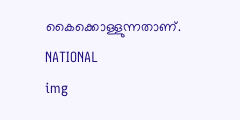കൈക്കൊള്ളുന്നതാണ്.
NATIONAL
img